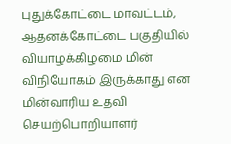புதுக்கோட்டை மாவட்டம், ஆதனக்கோட்டை பகுதியில் வியாழக்கிழமை மின் விநியோகம் இருக்காது என மின்வாரிய உதவி செயற்பொறியாளர்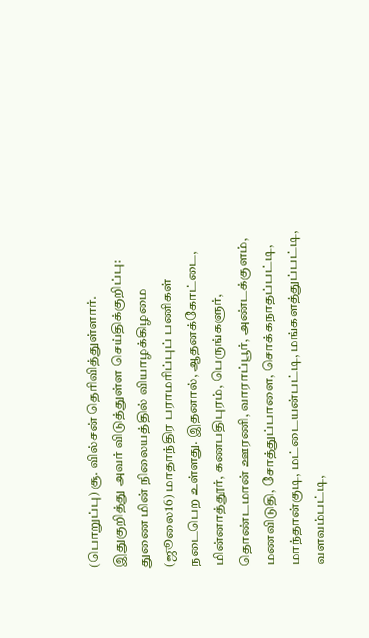(பொறுப்பு) சூ. வில்சன் தெரிவித்துள்ளார்.
இதுகுறித்து அவர் விடுத்துள்ள செய்திக்குறிப்பு:
துணை மின் நிலையத்தில் வியாழக்கிழமை (ஜூலை16) மாதாந்திர பராமரிப்புப் பணிகள் நடைபெற உள்ளது. இதனால், ஆதனக்கோட்டை, மின்னாத்தூர், கணபதிபுரம், பெருங்களுர், தொண்டமான் ஊரணி, வாராப்பூர், அண்டக்குளம், மணவிடுதி, சோத்துப்பாளை, சொக்கநாதப்பட்டி, மாந்தான்குடி, மட்டையன்பட்டி, மங்களத்துப்பட்டி, வளவம்பட்டி,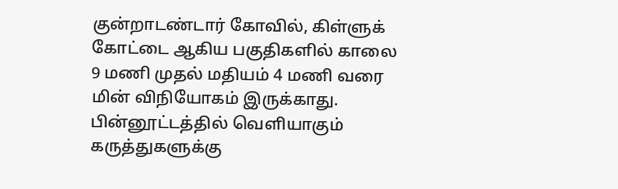குன்றாடண்டார் கோவில், கிள்ளுக் கோட்டை ஆகிய பகுதிகளில் காலை 9 மணி முதல் மதியம் 4 மணி வரை மின் விநியோகம் இருக்காது.
பின்னூட்டத்தில் வெளியாகும் கருத்துகளுக்கு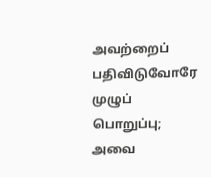அவற்றைப் பதிவிடுவோரே முழுப் பொறுப்பு; அவை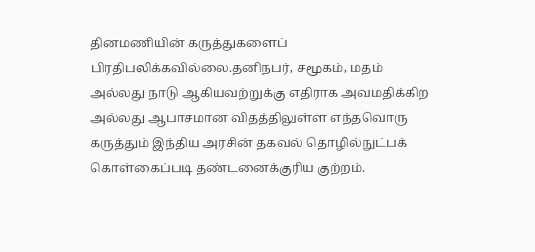தினமணியின் கருத்துகளைப் பிரதிபலிக்கவில்லை.தனிநபர், சமூகம், மதம் அல்லது நாடு ஆகியவற்றுக்கு எதிராக அவமதிக்கிற அல்லது ஆபாசமான விதத்திலுள்ள எந்தவொரு கருத்தும் இந்திய அரசின் தகவல் தொழில்நுட்பக் கொள்கைப்படி தண்டனைக்குரிய குற்றம்.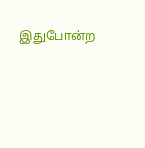இதுபோன்ற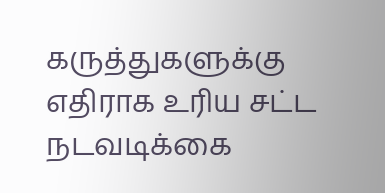கருத்துகளுக்கு எதிராக உரிய சட்ட நடவடிக்கை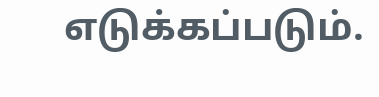எடுக்கப்படும்.